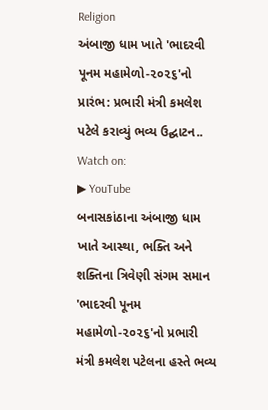Religion
અંબાજી ધામ ખાતે 'ભાદરવી પૂનમ મહામેળો-૨૦૨૬'નો પ્રારંભ: પ્રભારી મંત્રી કમલેશ પટેલે કરાવ્યું ભવ્ય ઉદ્ઘાટન..
Watch on:
▶ YouTube
બનાસકાંઠાના અંબાજી ધામ ખાતે આસ્થા, ભક્તિ અને શક્તિના ત્રિવેણી સંગમ સમાન 'ભાદરવી પૂનમ મહામેળો-૨૦૨૬'નો પ્રભારી મંત્રી કમલેશ પટેલના હસ્તે ભવ્ય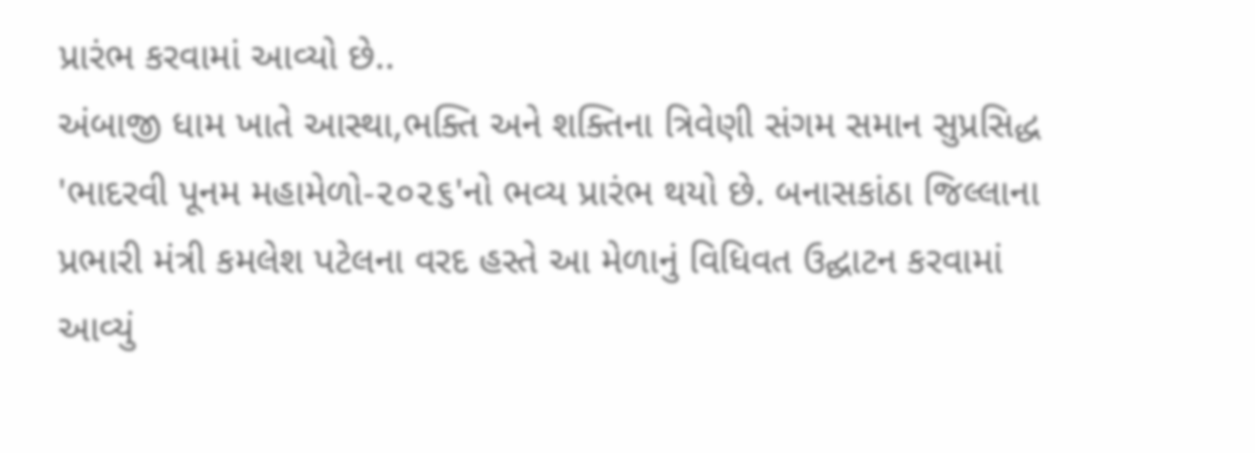પ્રારંભ કરવામાં આવ્યો છે..
અંબાજી ધામ ખાતે આસ્થા,ભક્તિ અને શક્તિના ત્રિવેણી સંગમ સમાન સુપ્રસિદ્ધ 'ભાદરવી પૂનમ મહામેળો-૨૦૨૬'નો ભવ્ય પ્રારંભ થયો છે. બનાસકાંઠા જિલ્લાના પ્રભારી મંત્રી કમલેશ પટેલના વરદ હસ્તે આ મેળાનું વિધિવત ઉદ્ઘાટન કરવામાં આવ્યું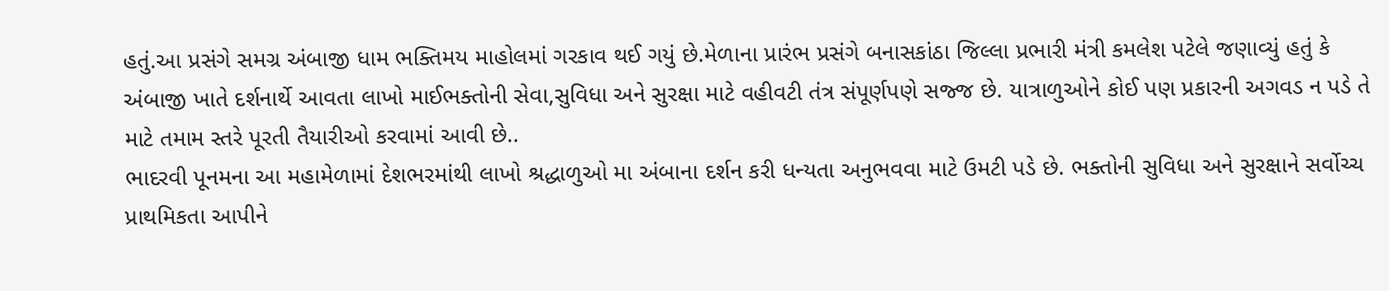હતું.આ પ્રસંગે સમગ્ર અંબાજી ધામ ભક્તિમય માહોલમાં ગરકાવ થઈ ગયું છે.મેળાના પ્રારંભ પ્રસંગે બનાસકાંઠા જિલ્લા પ્રભારી મંત્રી કમલેશ પટેલે જણાવ્યું હતું કે અંબાજી ખાતે દર્શનાર્થે આવતા લાખો માઈભક્તોની સેવા,સુવિધા અને સુરક્ષા માટે વહીવટી તંત્ર સંપૂર્ણપણે સજ્જ છે. યાત્રાળુઓને કોઈ પણ પ્રકારની અગવડ ન પડે તે માટે તમામ સ્તરે પૂરતી તૈયારીઓ કરવામાં આવી છે..
ભાદરવી પૂનમના આ મહામેળામાં દેશભરમાંથી લાખો શ્રદ્ધાળુઓ મા અંબાના દર્શન કરી ધન્યતા અનુભવવા માટે ઉમટી પડે છે. ભક્તોની સુવિધા અને સુરક્ષાને સર્વોચ્ચ પ્રાથમિકતા આપીને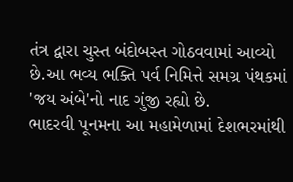તંત્ર દ્વારા ચુસ્ત બંદોબસ્ત ગોઠવવામાં આવ્યો છે.આ ભવ્ય ભક્તિ પર્વ નિમિત્તે સમગ્ર પંથકમાં 'જય અંબે'નો નાદ ગુંજી રહ્યો છે.
ભાદરવી પૂનમના આ મહામેળામાં દેશભરમાંથી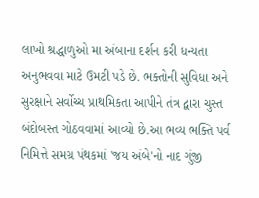લાખો શ્રદ્ધાળુઓ મા અંબાના દર્શન કરી ધન્યતા અનુભવવા માટે ઉમટી પડે છે. ભક્તોની સુવિધા અને સુરક્ષાને સર્વોચ્ચ પ્રાથમિકતા આપીને તંત્ર દ્વારા ચુસ્ત બંદોબસ્ત ગોઠવવામાં આવ્યો છે.આ ભવ્ય ભક્તિ પર્વ નિમિત્તે સમગ્ર પંથકમાં 'જય અંબે'નો નાદ ગુંજી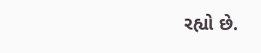રહ્યો છે.